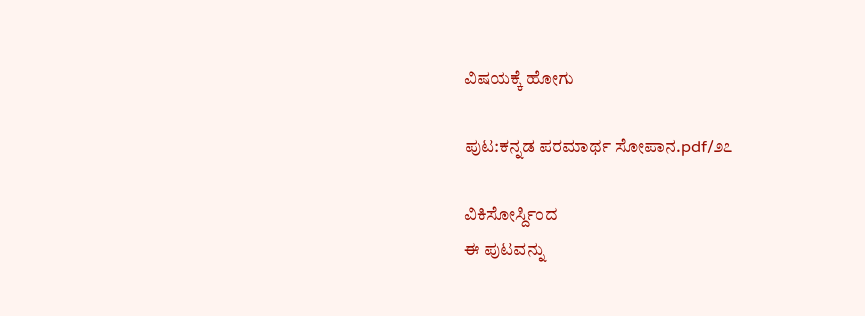ವಿಷಯಕ್ಕೆ ಹೋಗು

ಪುಟ:ಕನ್ನಡ ಪರಮಾರ್ಥ ಸೋಪಾನ.pdf/೨೭

ವಿಕಿಸೋರ್ಸ್ದಿಂದ
ಈ ಪುಟವನ್ನು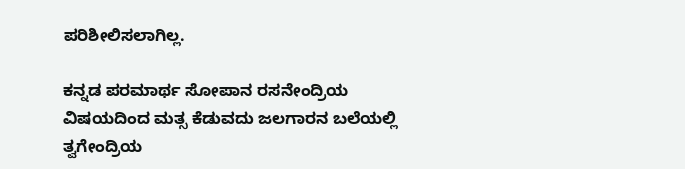ಪರಿಶೀಲಿಸಲಾಗಿಲ್ಲ.

ಕನ್ನಡ ಪರಮಾರ್ಥ ಸೋಪಾನ ರಸನೇಂದ್ರಿಯ ವಿಷಯದಿಂದ ಮತ್ಸ ಕೆಡುವದು ಜಲಗಾರನ ಬಲೆಯಲ್ಲಿ ತ್ವಗೇಂದ್ರಿಯ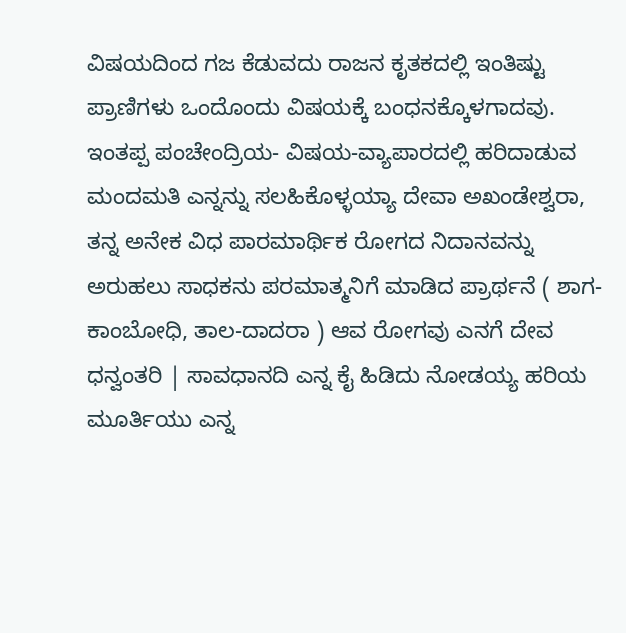ವಿಷಯದಿಂದ ಗಜ ಕೆಡುವದು ರಾಜನ ಕೃತಕದಲ್ಲಿ ಇಂತಿಷ್ಟು ಪ್ರಾಣಿಗಳು ಒಂದೊಂದು ವಿಷಯಕ್ಕೆ ಬಂಧನಕ್ಕೊಳಗಾದವು. ಇಂತಪ್ಪ ಪಂಚೇಂದ್ರಿಯ- ವಿಷಯ-ವ್ಯಾಪಾರದಲ್ಲಿ ಹರಿದಾಡುವ ಮಂದಮತಿ ಎನ್ನನ್ನು ಸಲಹಿಕೊಳ್ಳಯ್ಯಾ ದೇವಾ ಅಖಂಡೇಶ್ವರಾ, ತನ್ನ ಅನೇಕ ವಿಧ ಪಾರಮಾರ್ಥಿಕ ರೋಗದ ನಿದಾನವನ್ನು ಅರುಹಲು ಸಾಧಕನು ಪರಮಾತ್ಮನಿಗೆ ಮಾಡಿದ ಪ್ರಾರ್ಥನೆ ( ಶಾಗ-ಕಾಂಬೋಧಿ, ತಾಲ-ದಾದರಾ ) ಆವ ರೋಗವು ಎನಗೆ ದೇವ ಧನ್ವಂತರಿ | ಸಾವಧಾನದಿ ಎನ್ನ ಕೈ ಹಿಡಿದು ನೋಡಯ್ಯ ಹರಿಯ ಮೂರ್ತಿಯು ಎನ್ನ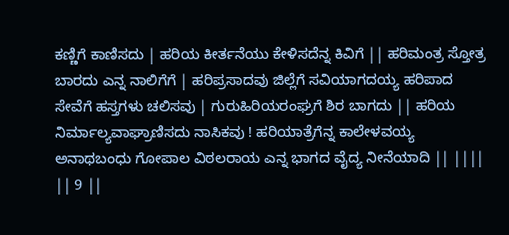ಕಣ್ಣಿಗೆ ಕಾಣಿಸದು | ಹರಿಯ ಕೀರ್ತನೆಯು ಕೇಳಿಸದೆನ್ನ ಕಿವಿಗೆ || ಹರಿಮಂತ್ರ ಸ್ತೋತ್ರ ಬಾರದು ಎನ್ನ ನಾಲಿಗೆಗೆ | ಹರಿಪ್ರಸಾದವು ಜಿಲ್ಲೆಗೆ ಸವಿಯಾಗದಯ್ಯ ಹರಿಪಾದ ಸೇವೆಗೆ ಹಸ್ತಗಳು ಚಲಿಸವು | ಗುರುಹಿರಿಯರಂಘ್ರಗೆ ಶಿರ ಬಾಗದು || ಹರಿಯ ನಿರ್ಮಾಲ್ಯವಾಘ್ರಾಣಿಸದು ನಾಸಿಕವು ! ಹರಿಯಾತ್ರೆಗೆನ್ನ ಕಾಲೇಳವಯ್ಯ ಅನಾಥಬಂಧು ಗೋಪಾಲ ವಿಠಲರಾಯ ಎನ್ನ ಭಾಗದ ವೈದ್ಯ ನೀನೆಯಾದಿ || |||| || 9 ||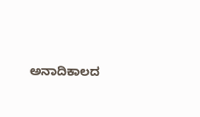ಅನಾದಿಕಾಲದ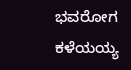ಭವರೋಗ ಕಳೆಯಯ್ಯ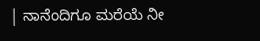| ನಾನೆಂದಿಗೂ ಮರೆಯೆ ನೀ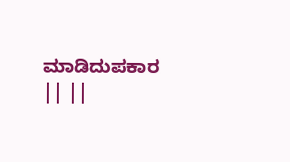ಮಾಡಿದುಪಕಾರ || ||